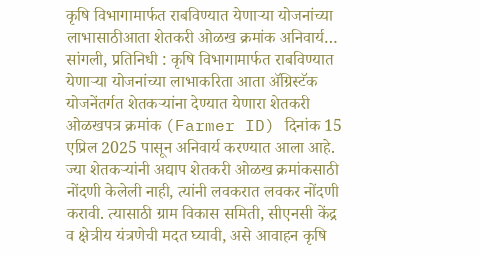कृषि विभागामार्फत राबविण्यात येणाऱ्या योजनांच्या लाभासाठीआता शेतकरी ओळख क्रमांक अनिवार्य…
सांगली, प्रतिनिधी : कृषि विभागामार्फत राबविण्यात येणाऱ्या योजनांच्या लाभाकरिता आता ॲग्रिस्टॅक योजनेंतर्गत शेतकऱ्यांना देण्यात येणारा शेतकरी ओळखपत्र क्रमांक (Farmer ID) दिनांक 15 एप्रिल 2025 पासून अनिवार्य करण्यात आला आहे. ज्या शेतकऱ्यांनी अद्याप शेतकरी ओळख क्रमांकसाठी नोंदणी केलेली नाही, त्यांनी लवकरात लवकर नोंदणी करावी. त्यासाठी ग्राम विकास समिती, सीएनसी केंद्र व क्षेत्रीय यंत्रणेची मदत घ्यावी, असे आवाहन कृषि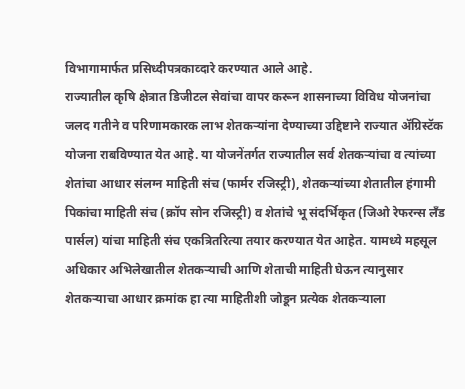विभागामार्फत प्रसिध्दीपत्रकाव्दारे करण्यात आले आहे.
राज्यातील कृषि क्षेत्रात डिजीटल सेवांचा वापर करून शासनाच्या विविध योजनांचा जलद गतीने व परिणामकारक लाभ शेतकऱ्यांना देण्याच्या उद्दिष्टाने राज्यात ॲग्रिस्टॅक योजना राबविण्यात येत आहे. या योजनेंतर्गत राज्यातील सर्व शेतकऱ्यांचा व त्यांच्या शेतांचा आधार संलग्न माहिती संच (फार्मर रजिस्ट्री), शेतकऱ्यांच्या शेतातील हंगामी पिकांचा माहिती संच (क्रॉप सोन रजिस्ट्री) व शेतांचे भू संदर्भिकृत (जिओ रेफरन्स लँड पार्सल) यांचा माहिती संच एकत्रितरित्या तयार करण्यात येत आहेत. यामध्ये महसूल अधिकार अभिलेखातील शेतकऱ्याची आणि शेताची माहिती घेऊन त्यानुसार शेतकऱ्याचा आधार क्रमांक हा त्या माहितीशी जोडून प्रत्येक शेतकऱ्याला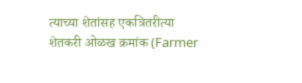त्याच्या शेतांसह एकत्रितरीत्या शेतकरी ओळख क्रमांक (Farmer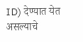ID) देण्यात येत असल्याचे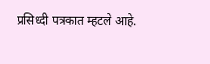प्रसिध्दी पत्रकात म्हटले आहे.